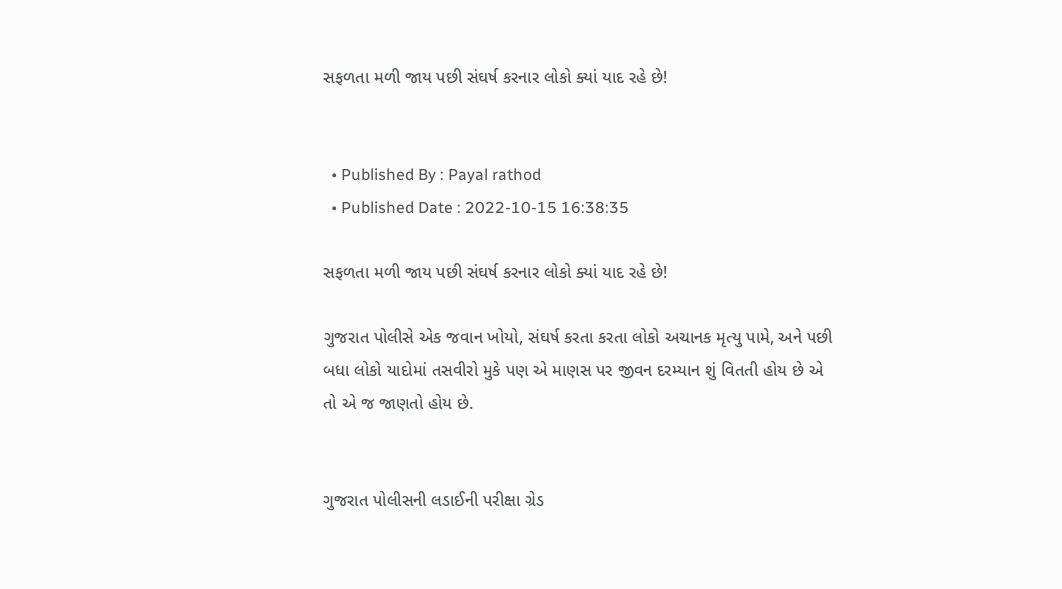સફળતા મળી જાય પછી સંઘર્ષ કરનાર લોકો ક્યાં યાદ રહે છે!


  • Published By : Payal rathod
  • Published Date : 2022-10-15 16:38:35

સફળતા મળી જાય પછી સંઘર્ષ કરનાર લોકો ક્યાં યાદ રહે છે!

ગુજરાત પોલીસે એક જવાન ખોયો, સંઘર્ષ કરતા કરતા લોકો અચાનક મૃત્યુ પામે, અને પછી બધા લોકો યાદોમાં તસવીરો મુકે પણ એ માણસ પર જીવન દરમ્યાન શું વિતતી હોય છે એ તો એ જ જાણતો હોય છે.


ગુજરાત પોલીસની લડાઈની પરીક્ષા ગ્રેડ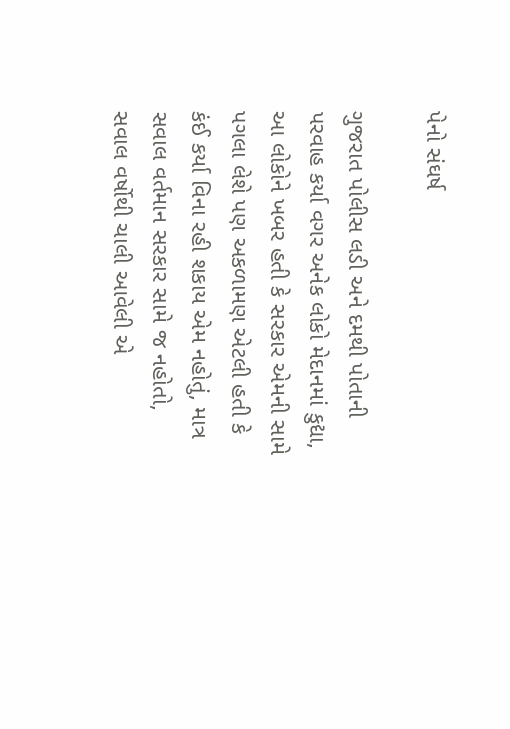પેનો સંઘર્ષ

ગુજરાત પોલીસ લડી અને દમથી પોતાની પરવાહ કર્યા વગર અનેક લોકો મેદાનમાં કુદ્યા, આ લોકોને ખબર હતી કે સરકાર એમની સામે પગલા લેશે પણ અકળામણ એટલી હતી કે કંઈ કર્યા વિના રહી શકાય એમ નહોતું, માત્ર સવાલ વર્તમાન સરકાર સામે જ નહોતો, સવાલ વર્ષોથી ચાલી આવેલી એ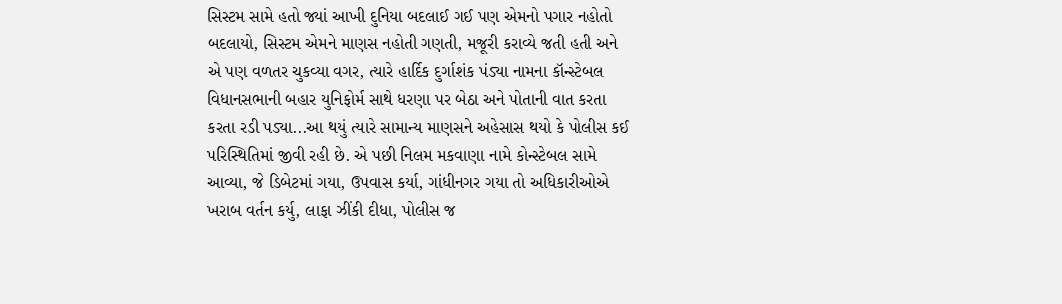સિસ્ટમ સામે હતો જ્યાં આખી દુનિયા બદલાઈ ગઈ પણ એમનો પગાર નહોતો બદલાયો, સિસ્ટમ એમને માણસ નહોતી ગણતી, મજૂરી કરાવ્યે જતી હતી અને એ પણ વળતર ચુકવ્યા વગર, ત્યારે હાર્દિક દુર્ગાશંક પંડ્યા નામના કૉન્સ્ટેબલ વિધાનસભાની બહાર યુનિફોર્મ સાથે ધરણા પર બેઠા અને પોતાની વાત કરતા કરતા રડી પડ્યા...આ થયું ત્યારે સામાન્ય માણસને અહેસાસ થયો કે પોલીસ કઈ પરિસ્થિતિમાં જીવી રહી છે. એ પછી નિલમ મકવાણા નામે કોન્સ્ટેબલ સામે આવ્યા, જે ડિબેટમાં ગયા, ઉપવાસ કર્યા, ગાંધીનગર ગયા તો અધિકારીઓએ ખરાબ વર્તન કર્યુ, લાફા ઝીંકી દીધા, પોલીસ જ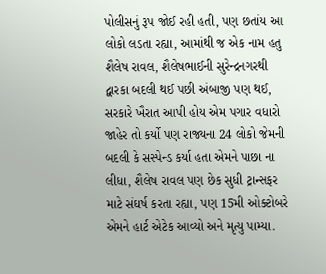પોલીસનું રૂપ જોઈ રહી હતી, પણ છતાંય આ લોકો લડતા રહ્યા, આમાંથી જ એક નામ હતુ શૈલેષ રાવલ, શૈલેષભાઈની સુરેન્દ્રનગરથી દ્વારકા બદલી થઈ પછી અંબાજી પણ થઈ, સરકારે ખૈરાત આપી હોય એમ પગાર વધારો જાહેર તો કર્યો પણ રાજ્યના 24 લોકો જેમની બદલી કે સસ્પેન્ડ કર્યા હતા એમને પાછા ના લીધા, શૈલેષ રાવલ પણ છેક સુધી ટ્રાન્સફર માટે સંઘર્ષ કરતા રહ્યા, પણ 15મી ઓક્ટોબરે એમને હાર્ટ એટેક આવ્યો અને મૃત્યુ પામ્યા.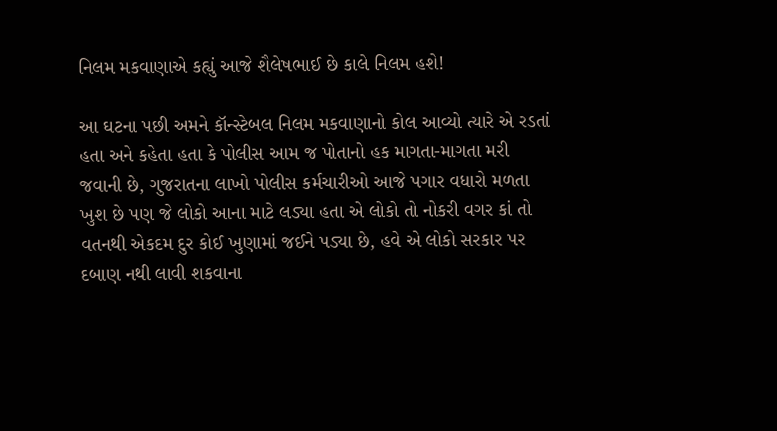નિલમ મકવાણાએ કહ્યું આજે શૈલેષભાઈ છે કાલે નિલમ હશે!

આ ઘટના પછી અમને કૉન્સ્ટેબલ નિલમ મકવાણાનો કોલ આવ્યો ત્યારે એ રડતાં હતા અને કહેતા હતા કે પોલીસ આમ જ પોતાનો હક માગતા-માગતા મરી જવાની છે, ગુજરાતના લાખો પોલીસ કર્મચારીઓ આજે પગાર વધારો મળતા ખુશ છે પણ જે લોકો આના માટે લડ્યા હતા એ લોકો તો નોકરી વગર કાં તો વતનથી એકદમ દુર કોઈ ખુણામાં જઈને પડ્યા છે, હવે એ લોકો સરકાર પર દબાણ નથી લાવી શકવાના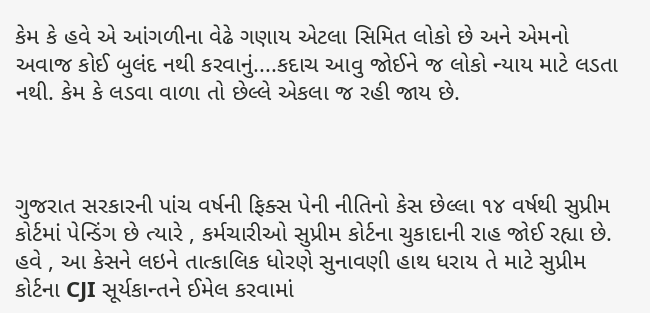કેમ કે હવે એ આંગળીના વેઢે ગણાય એટલા સિમિત લોકો છે અને એમનો અવાજ કોઈ બુલંદ નથી કરવાનું....કદાચ આવુ જોઈને જ લોકો ન્યાય માટે લડતા નથી. કેમ કે લડવા વાળા તો છેલ્લે એકલા જ રહી જાય છે.



ગુજરાત સરકારની પાંચ વર્ષની ફિક્સ પેની નીતિનો કેસ છેલ્લા ૧૪ વર્ષથી સુપ્રીમ કોર્ટમાં પેન્ડિંગ છે ત્યારે , કર્મચારીઓ સુપ્રીમ કોર્ટના ચુકાદાની રાહ જોઈ રહ્યા છે. હવે , આ કેસને લઇને તાત્કાલિક ધોરણે સુનાવણી હાથ ધરાય તે માટે સુપ્રીમ કોર્ટના CJI સૂર્યકાન્તને ઈમેલ કરવામાં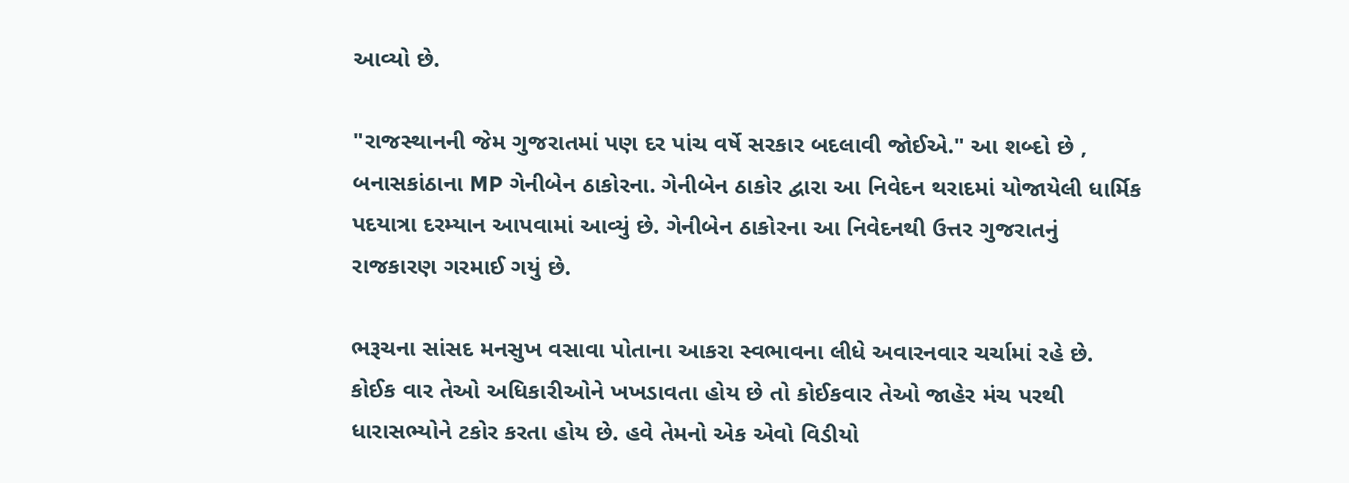આવ્યો છે.

"રાજસ્થાનની જેમ ગુજરાતમાં પણ દર પાંચ વર્ષે સરકાર બદલાવી જોઈએ." આ શબ્દો છે , બનાસકાંઠાના MP ગેનીબેન ઠાકોરના. ગેનીબેન ઠાકોર દ્વારા આ નિવેદન થરાદમાં યોજાયેલી ધાર્મિક પદયાત્રા દરમ્યાન આપવામાં આવ્યું છે. ગેનીબેન ઠાકોરના આ નિવેદનથી ઉત્તર ગુજરાતનું રાજકારણ ગરમાઈ ગયું છે.

ભરૂચના સાંસદ મનસુખ વસાવા પોતાના આકરા સ્વભાવના લીધે અવારનવાર ચર્ચામાં રહે છે. કોઈક વાર તેઓ અધિકારીઓને ખખડાવતા હોય છે તો કોઈકવાર તેઓ જાહેર મંચ પરથી ધારાસભ્યોને ટકોર કરતા હોય છે. હવે તેમનો એક એવો વિડીયો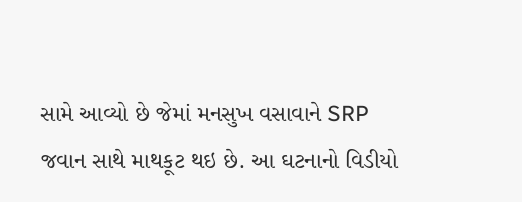સામે આવ્યો છે જેમાં મનસુખ વસાવાને SRP જવાન સાથે માથકૂટ થઇ છે. આ ઘટનાનો વિડીયો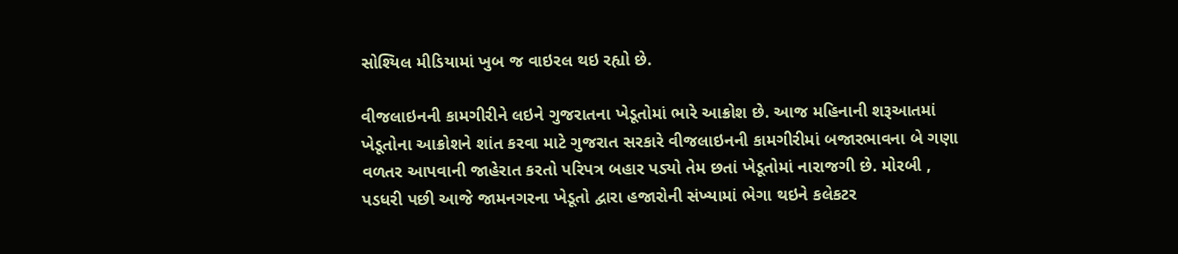સોશ્યિલ મીડિયામાં ખુબ જ વાઇરલ થઇ રહ્યો છે.

વીજલાઇનની કામગીરીને લઇને ગુજરાતના ખેડૂતોમાં ભારે આક્રોશ છે. આજ મહિનાની શરૂઆતમાં ખેડૂતોના આક્રોશને શાંત કરવા માટે ગુજરાત સરકારે વીજલાઇનની કામગીરીમાં બજારભાવના બે ગણા વળતર આપવાની જાહેરાત કરતો પરિપત્ર બહાર પડ્યો તેમ છતાં ખેડૂતોમાં નારાજગી છે. મોરબી , પડધરી પછી આજે જામનગરના ખેડૂતો દ્વારા હજારોની સંખ્યામાં ભેગા થઇને કલેકટર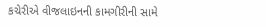કચેરીએ વીજલાઇનની કામગીરીની સામે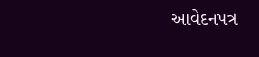આવેદનપત્ર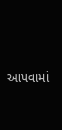આપવામાં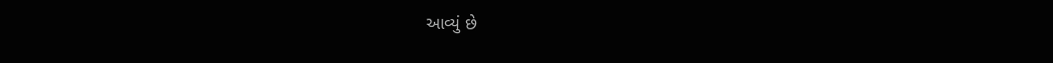આવ્યું છે